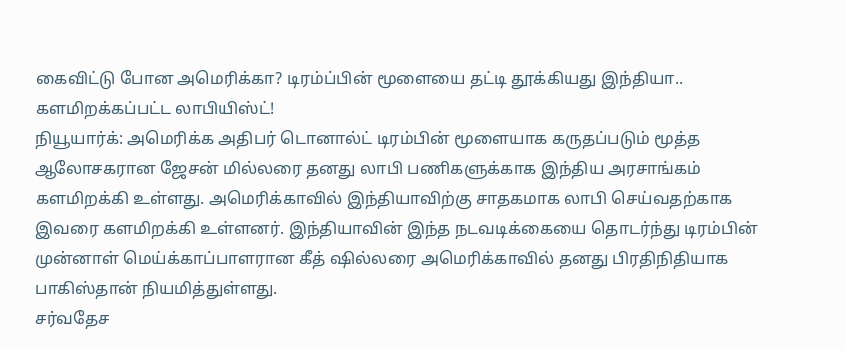கைவிட்டு போன அமெரிக்கா? டிரம்ப்பின் மூளையை தட்டி தூக்கியது இந்தியா.. களமிறக்கப்பட்ட லாபியிஸ்ட்!
நியூயார்க்: அமெரிக்க அதிபர் டொனால்ட் டிரம்பின் மூளையாக கருதப்படும் மூத்த ஆலோசகரான ஜேசன் மில்லரை தனது லாபி பணிகளுக்காக இந்திய அரசாங்கம் களமிறக்கி உள்ளது. அமெரிக்காவில் இந்தியாவிற்கு சாதகமாக லாபி செய்வதற்காக இவரை களமிறக்கி உள்ளனர். இந்தியாவின் இந்த நடவடிக்கையை தொடர்ந்து டிரம்பின் முன்னாள் மெய்க்காப்பாளரான கீத் ஷில்லரை அமெரிக்காவில் தனது பிரதிநிதியாக பாகிஸ்தான் நியமித்துள்ளது.
சர்வதேச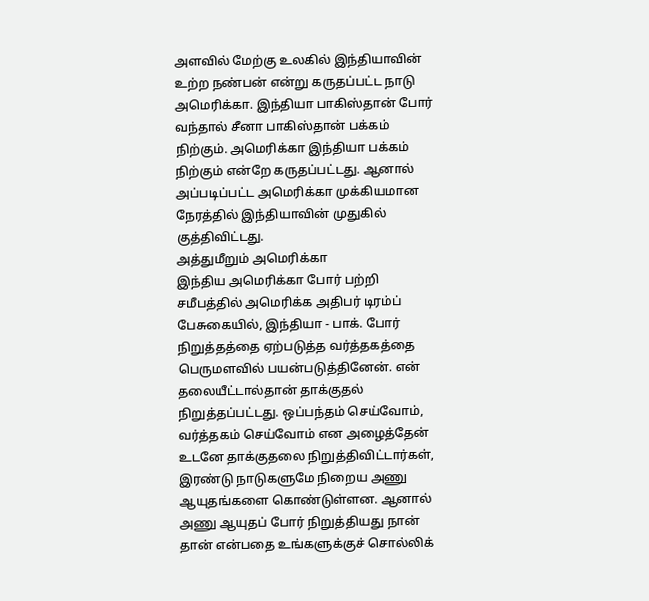அளவில் மேற்கு உலகில் இந்தியாவின் உற்ற நண்பன் என்று கருதப்பட்ட நாடு அமெரிக்கா. இந்தியா பாகிஸ்தான் போர் வந்தால் சீனா பாகிஸ்தான் பக்கம் நிற்கும். அமெரிக்கா இந்தியா பக்கம் நிற்கும் என்றே கருதப்பட்டது. ஆனால் அப்படிப்பட்ட அமெரிக்கா முக்கியமான நேரத்தில் இந்தியாவின் முதுகில் குத்திவிட்டது.
அத்துமீறும் அமெரிக்கா
இந்திய அமெரிக்கா போர் பற்றி சமீபத்தில் அமெரிக்க அதிபர் டிரம்ப் பேசுகையில், இந்தியா - பாக். போர் நிறுத்தத்தை ஏற்படுத்த வர்த்தகத்தை பெருமளவில் பயன்படுத்தினேன். என் தலையீட்டால்தான் தாக்குதல் நிறுத்தப்பட்டது. ஒப்பந்தம் செய்வோம், வர்த்தகம் செய்வோம் என அழைத்தேன் உடனே தாக்குதலை நிறுத்திவிட்டார்கள், இரண்டு நாடுகளுமே நிறைய அணு ஆயுதங்களை கொண்டுள்ளன. ஆனால் அணு ஆயுதப் போர் நிறுத்தியது நான் தான் என்பதை உங்களுக்குச் சொல்லிக்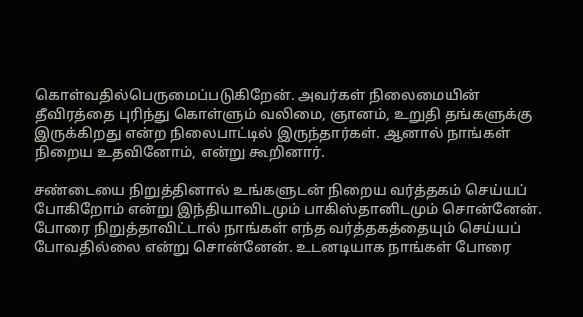கொள்வதில்பெருமைப்படுகிறேன். அவர்கள் நிலைமையின் தீவிரத்தை புரிந்து கொள்ளும் வலிமை, ஞானம், உறுதி தங்களுக்கு இருக்கிறது என்ற நிலைபாட்டில் இருந்தார்கள். ஆனால் நாங்கள் நிறைய உதவினோம், என்று கூறினார்.

சண்டையை நிறுத்தினால் உங்களுடன் நிறைய வர்த்தகம் செய்யப் போகிறோம் என்று இந்தியாவிடமும் பாகிஸ்தானிடமும் சொன்னேன். போரை நிறுத்தாவிட்டால் நாங்கள் எந்த வர்த்தகத்தையும் செய்யப் போவதில்லை என்று சொன்னேன். உடனடியாக நாங்கள் போரை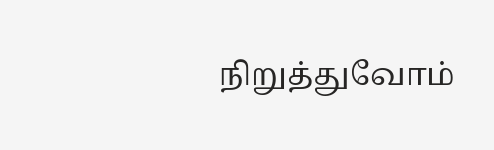நிறுத்துவோம்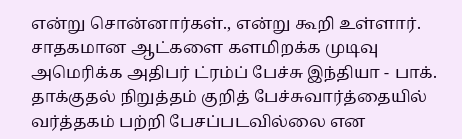என்று சொன்னார்கள்., என்று கூறி உள்ளார்.
சாதகமான ஆட்களை களமிறக்க முடிவு
அமெரிக்க அதிபர் ட்ரம்ப் பேச்சு இந்தியா - பாக். தாக்குதல் நிறுத்தம் குறித் பேச்சுவார்த்தையில் வர்த்தகம் பற்றி பேசப்படவில்லை என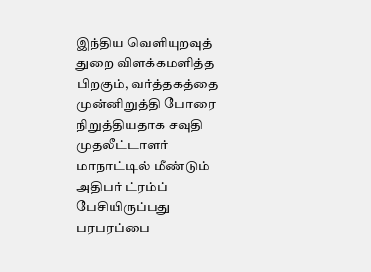இந்திய வெளியுறவுத் துறை விளக்கமளித்த பிறகும், வர்த்தகத்தை முன்னிறுத்தி போரை நிறுத்தியதாக சவுதி முதலீட்டாளர் மாநாட்டில் மீண்டும் அதிபர் ட்ரம்ப் பேசியிருப்பது பரபரப்பை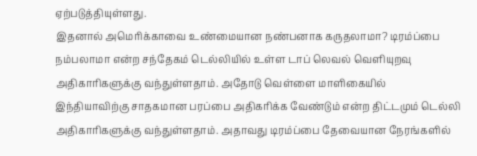ஏற்படுத்தியுள்ளது.
இதனால் அமெரிக்காவை உண்மையான நண்பனாக கருதலாமா? டிரம்ப்பை நம்பலாமா என்ற சந்தேகம் டெல்லியில் உள்ள டாப் லெவல் வெளியுறவு அதிகாரிகளுக்கு வந்துள்ளதாம். அதோடு வெள்ளை மாளிகையில் இந்தியாவிற்கு சாதகமான பரப்பை அதிகரிக்க வேண்டும் என்ற திட்டமும் டெல்லி அதிகாரிகளுக்கு வந்துள்ளதாம். அதாவது டிரம்ப்பை தேவையான நேரங்களில்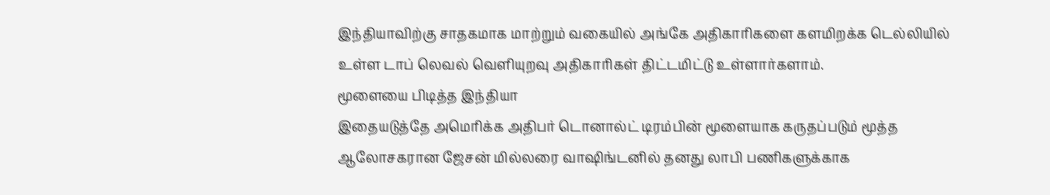இந்தியாவிற்கு சாதகமாக மாற்றும் வகையில் அங்கே அதிகாரிகளை களமிறக்க டெல்லியில் உள்ள டாப் லெவல் வெளியுறவு அதிகாரிகள் திட்டமிட்டு உள்ளார்களாம்.
மூளையை பிடித்த இந்தியா
இதையடுத்தே அமெரிக்க அதிபர் டொனால்ட் டிரம்பின் மூளையாக கருதப்படும் மூத்த ஆலோசகரான ஜேசன் மில்லரை வாஷிங்டனில் தனது லாபி பணிகளுக்காக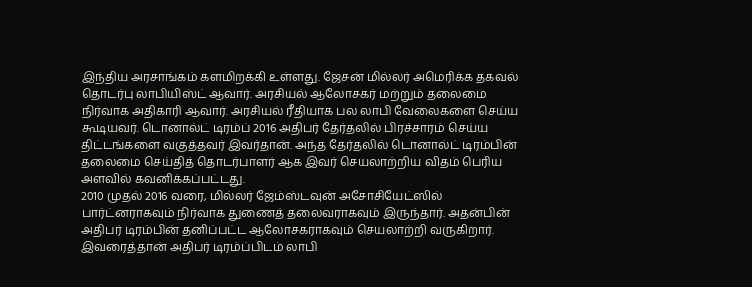இந்திய அரசாங்கம் களமிறக்கி உள்ளது. ஜேசன் மில்லர் அமெரிக்க தகவல் தொடர்பு லாபியிஸ்ட் ஆவார். அரசியல் ஆலோசகர் மற்றும் தலைமை நிர்வாக அதிகாரி ஆவார். அரசியல் ரீதியாக பல லாபி வேலைகளை செய்ய கூடியவர். டொனால்ட் டிரம்ப் 2016 அதிபர் தேர்தலில் பிரச்சாரம் செய்ய திட்டங்களை வகுத்தவர் இவர்தான். அந்த தேர்தலில் டொனால்ட் டிரம்பின் தலைமை செய்தித் தொடர்பாளர் ஆக இவர் செயலாற்றிய விதம் பெரிய அளவில் கவனிக்கப்பட்டது.
2010 முதல் 2016 வரை, மில்லர் ஜேம்ஸ்டவுன் அசோசியேட்ஸில் பார்ட்னராகவும் நிர்வாக துணைத் தலைவராகவும் இருந்தார். அதன்பின் அதிபர் டிரம்பின் தனிப்பட்ட ஆலோசகராகவும் செயலாற்றி வருகிறார். இவரைத்தான் அதிபர் டிரம்ப்பிடம் லாபி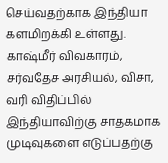செய்வதற்காக இந்தியா களமிறக்கி உள்ளது. காஷ்மீர் விவகாரம், சர்வதேச அரசியல், விசா, வரி விதிப்பில் இந்தியாவிற்கு சாதகமாக முடிவுகளை எடுப்பதற்கு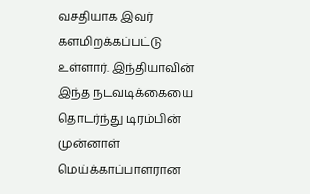வசதியாக இவர் களமிறக்கப்பட்டு உள்ளார். இந்தியாவின் இந்த நடவடிக்கையை தொடர்ந்து டிரம்பின் முன்னாள் மெய்க்காப்பாளரான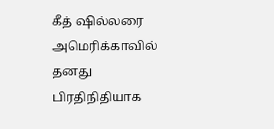கீத் ஷில்லரை அமெரிக்காவில் தனது பிரதிநிதியாக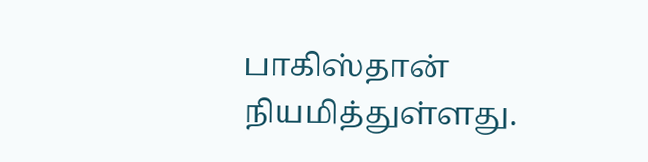பாகிஸ்தான் நியமித்துள்ளது.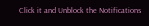Click it and Unblock the Notifications